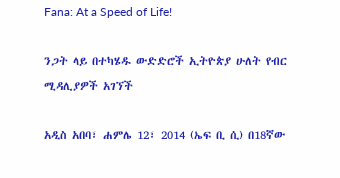Fana: At a Speed of Life!

ንጋት ላይ በተካሄዱ ውድድሮች ኢትዮጵያ ሁለት የብር ሚዳሊያዎች አገኘች

አዲስ አበባ፣ ሐምሌ 12፣ 2014 (ኤፍ ቢ ሲ) በ18ኛው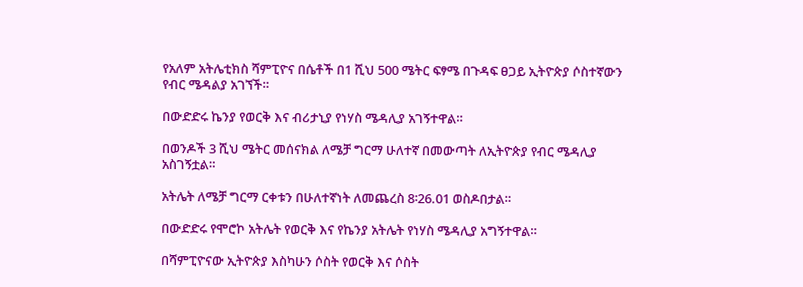የአለም አትሌቲክስ ሻምፒዮና በሴቶች በ1 ሺህ 500 ሜትር ፍፃሜ በጉዳፍ ፀጋይ ኢትዮጵያ ሶስተኛውን የብር ሜዳልያ አገኘች።

በውድድሩ ኬንያ የወርቅ እና ብሪታኒያ የነሃስ ሜዳሊያ አገኝተዋል።

በወንዶች 3 ሺህ ሜትር መሰናክል ለሜቻ ግርማ ሁለተኛ በመውጣት ለኢትዮጵያ የብር ሜዳሊያ አስገኝቷል።

አትሌት ለሜቻ ግርማ ርቀቱን በሁለተኛነት ለመጨረስ 8፡26.01 ወስዶበታል።

በውድድሩ የሞሮኮ አትሌት የወርቅ እና የኬንያ አትሌት የነሃስ ሜዳሊያ አግኝተዋል።

በሻምፒዮናው ኢትዮጵያ እስካሁን ሶስት የወርቅ እና ሶስት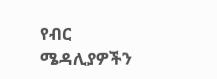የብር ሜዳሊያዎችን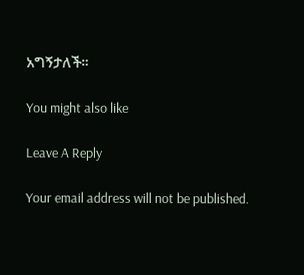አግኝታለች።

You might also like

Leave A Reply

Your email address will not be published.